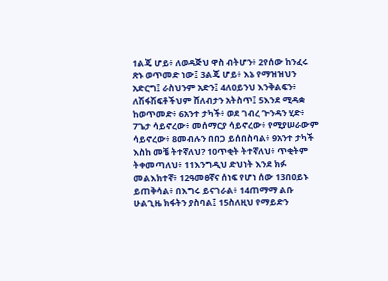1ልጄ ሆይ፥ ለወዳጅህ ዋስ ብትሆን፥ 2የሰው ከንፈሩ ጽኑ ወጥመድ ነው፤ 3ልጄ ሆይ፥ እኔ የማዝዝህን አድርግ፤ ራስህንም አድን፤ 4ለዐይንህ እንቅልፍን፥ ለሽፋሽፍቶችህም ሸለብታን አትስጥ፤ 5እንደ ሚዳቋ ከወጥመድ፥ 6አንተ ታካች፥ ወደ ገብረ ጕንዳን ሂድ፥ 7ጌታ ሳይኖረው፥ መሰማርያ ሳይኖረው፥ የሚያሠራውም ሳይኖረው፥ 8መብሉን በበጋ ይሰበስባል፥ 9አንተ ታካች እስከ መቼ ትተኛለህ? 10ጥቂት ትተኛለህ፥ ጥቂትም ትቀመጣለህ፥ 11እንግዲህ ድህነት እንደ ክፉ መልእክተኛ፥ 12ዓመፀኛና ሰነፍ የሆነ ሰው 13በዐይኑ ይጠቅሳል፥ በእግሩ ይናገራል፥ 14ጠማማ ልቡ ሁልጊዜ ክፋትን ያስባል፤ 15ስለዚህ የማይድን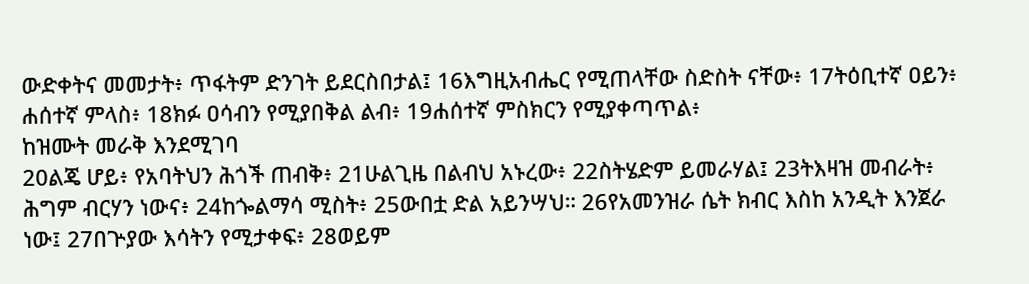ውድቀትና መመታት፥ ጥፋትም ድንገት ይደርስበታል፤ 16እግዚአብሔር የሚጠላቸው ስድስት ናቸው፥ 17ትዕቢተኛ ዐይን፥ ሐሰተኛ ምላስ፥ 18ክፉ ዐሳብን የሚያበቅል ልብ፥ 19ሐሰተኛ ምስክርን የሚያቀጣጥል፥
ከዝሙት መራቅ እንደሚገባ
20ልጄ ሆይ፥ የአባትህን ሕጎች ጠብቅ፥ 21ሁልጊዜ በልብህ አኑረው፥ 22ስትሄድም ይመራሃል፤ 23ትእዛዝ መብራት፥ ሕግም ብርሃን ነውና፥ 24ከጐልማሳ ሚስት፥ 25ውበቷ ድል አይንሣህ። 26የአመንዝራ ሴት ክብር እስከ አንዲት እንጀራ ነው፤ 27በጕያው እሳትን የሚታቀፍ፥ 28ወይም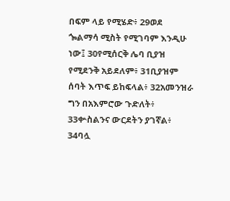በፍም ላይ የሚሄድ፥ 29ወደ ጐልማሳ ሚስት የሚገባም እንዲሁ ነው፤ 30የሚሰርቅ ሌባ ቢያዝ የሚደንቅ አይደለም፥ 31ቢያዝም ሰባት እጥፍ ይከፍላል፥ 32አመንዝራ ግን በአእምሮው ጉድለት፥ 33ቍስልንና ውርደትን ያገኛል፥ 34ባሏ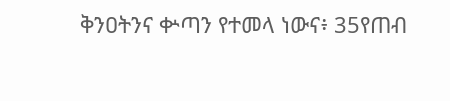ቅንዐትንና ቍጣን የተመላ ነውና፥ 35የጠብ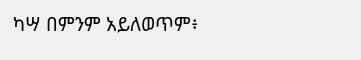ካሣ በምንም አይለወጥም፥